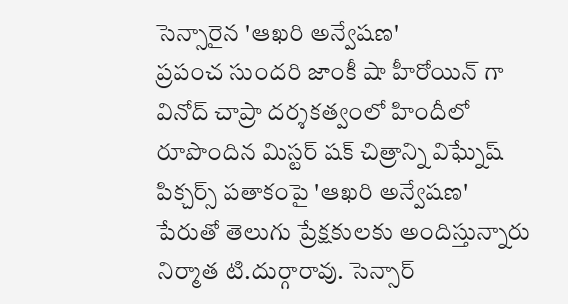సెన్సారైన 'ఆఖరి అన్వేషణ'
ప్రపంచ సుందరి జాంకీ షా హీరోయిన్ గా వినోద్ చాప్రా దర్శకత్వంలో హిందీలో రూపొందిన మిస్టర్ షక్ చిత్రాన్ని విఘ్నేష్ పిక్చర్స్ పతాకంపై 'ఆఖరి అన్వేషణ' పేరుతో తెలుగు ప్రేక్షకులకు అందిస్తున్నారు నిర్మాత టి.దుర్గారావు. సెన్సార్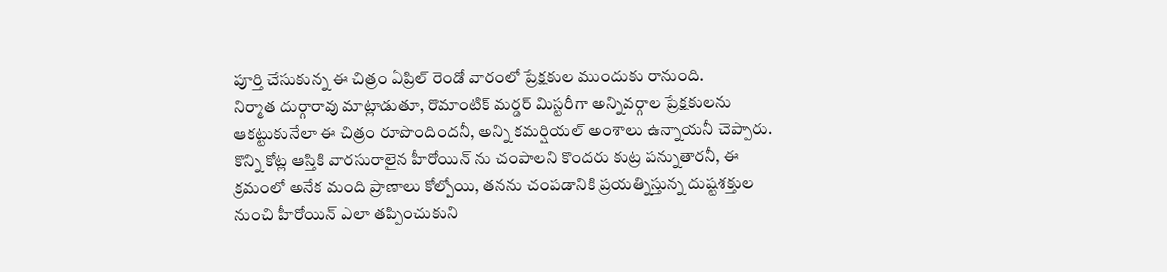పూర్తి చేసుకున్న ఈ చిత్రం ఏప్రిల్ రెండో వారంలో ప్రేక్షకుల ముందుకు రానుంది.
నిర్మాత దుర్గారావు మాట్లాడుతూ, రొమాంటిక్ మర్డర్ మిస్టరీగా అన్నివర్గాల ప్రేక్షకులను ఆకట్టుకునేలా ఈ చిత్రం రూపొందిందనీ, అన్ని కమర్షియల్ అంశాలు ఉన్నాయనీ చెప్పారు. కొన్ని కోట్ల ఆస్తికి వారసురాలైన హీరోయిన్ ను చంపాలని కొందరు కుట్ర పన్నుతారనీ, ఈ క్రమంలో అనేక మంది ప్రాణాలు కోల్పోయి, తనను చంపడానికి ప్రయత్నిస్తున్న దుష్టశక్తుల నుంచి హీరోయిన్ ఎలా తప్పించుకుని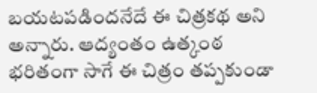బయటపడిందనేదే ఈ చిత్రకథ అని అన్నారు. ఆద్యంతం ఉత్కంఠ భరితంగా సాగే ఈ చిత్రం తప్పకుండా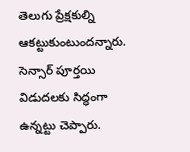తెలుగు ప్రేక్షకుల్ని ఆకట్టుకుంటుందన్నారు. సెన్సార్ పూర్తయి విడుదలకు సిద్ధంగా ఉన్నట్టు చెప్పారు.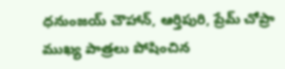ధనుంజయ్ చౌహాన్, ఆర్తిపురి, ప్రేమ్ చోప్రా ముఖ్య పాత్రలు పోషించిన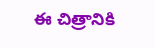ఈ చిత్రానికి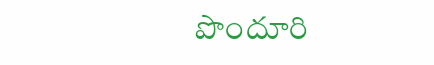పొందూరి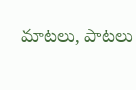మాటలు, పాటలు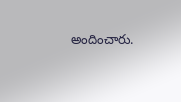అందించారు.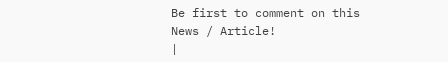Be first to comment on this News / Article!
|